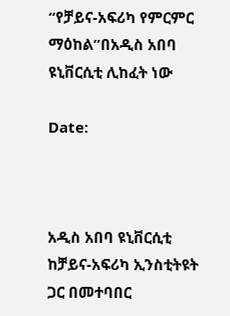“የቻይና-አፍሪካ የምርምር ማዕከል”በአዲስ አበባ ዩኒቨርሲቲ ሊከፈት ነው

Date:



አዲስ አበባ ዩኒቨርሲቲ ከቻይና-አፍሪካ ኢንስቲትዩት ጋር በመተባበር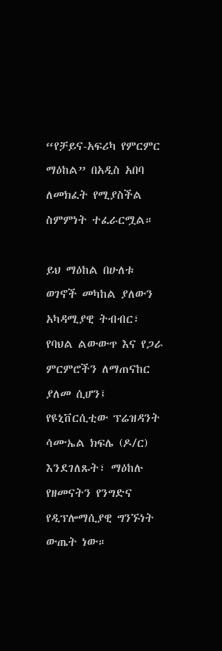“የቻይና-አፍሪካ የምርምር ማዕከል” በአዲስ አበባ ለመክፈት የሚያስችል ስምምነት ተፈራርሟል።

ይህ ማዕከል በሁለቱ ወገኖች መካከል ያለውን አካዳሚያዊ ትብብር፣ የባህል ልውውጥ እና የጋራ ምርምሮችን ለማጠናከር ያለመ ሲሆን፤ የዩኒቨርሲቲው ፕሬዝዳንት ሳሙኤል ክፍሌ (ዶ/ር) እንደገለጹት፣ ማዕከሉ የዘመናትን የንግድና የዲፕሎማሲያዊ ግንኙነት ውጤት ነው።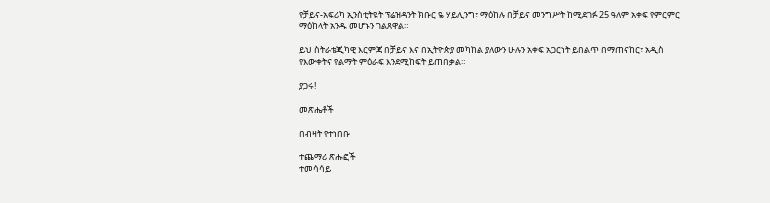የቻይና-አፍሪካ ኢንስቲትዩት ፕሬዝዳንት ክቡር ዬ ሃይሊንግ፣ ማዕከሉ በቻይና መንግሥት ከሚደገፉ 25 ዓለም አቀፍ የምርምር ማዕከላት አንዱ መሆኑን ገልጸዋል።

ይህ ስትራቴጂካዊ እርምጃ በቻይና እና በኢትዮጵያ መካከል ያለውን ሁሉን አቀፍ አጋርነት ይበልጥ በማጠናከር፣ አዲስ የእውቀትና የልማት ምዕራፍ እንደሚከፍት ይጠበቃል።

ያጋሩ!

መጽሔቶች

በብዛት የተነበቡ

ተጨማሪ ጽሑፎች
ተመሳሳይ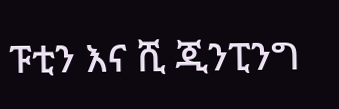ፑቲን እና ሺ ጂንፒንግ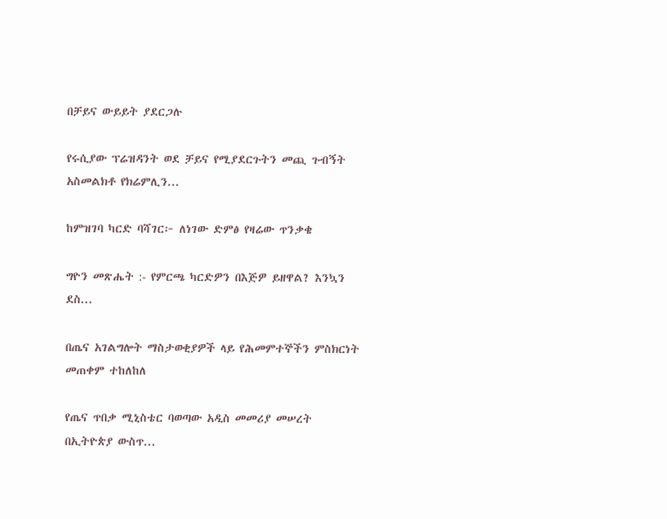በቻይና ውይይት ያደርጋሉ

የሩሲያው ፕሬዝዳንት ወደ ቻይና የሚያደርጉትን መጪ ጉብኝት አስመልክቶ የክሬምሊን...

ከምዝገባ ካርድ ባሻገር፦ ለነገው ድምፅ የዛሬው ጥንቃቄ

ግዮን መጽሔት :- የምርጫ ካርድዎን በእጅዎ ይዘዋል? እንኳን ደስ...

በጤና አገልግሎት ማስታወቂያዎች ላይ የሕመምተኞችን ምስክርነት መጠቀም ተከለከለ

የጤና ጥበቃ ሚኒስቴር ባወጣው አዲስ መመሪያ መሠረት በኢትዮጵያ ውስጥ...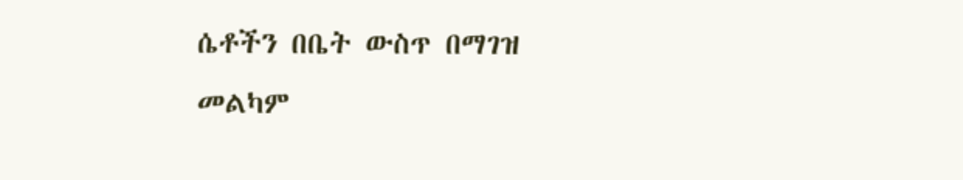ሴቶችን በቤት ውስጥ በማገዝ  መልካም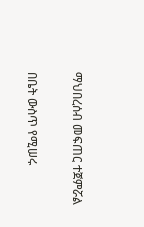ማህበረሰብ መፍጠር ተጀምሯል

በቤት ውስጥ የሚሠሩ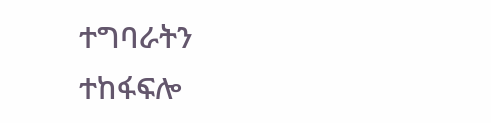ተግባራትን ተከፋፍሎ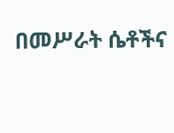በመሥራት ሴቶችና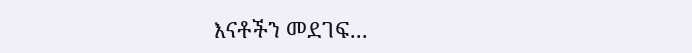እናቶችን መደገፍ...